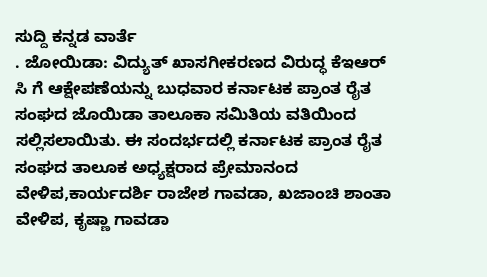ಸುದ್ದಿ ಕನ್ನಡ ವಾರ್ತೆ
. ಜೋಯಿಡಾ: ವಿದ್ಯುತ್ ಖಾಸಗೀಕರಣದ ವಿರುದ್ಧ ಕೆಇಆರ್ ಸಿ ಗೆ ಆಕ್ಷೇಪಣೆಯನ್ನು ಬುಧವಾರ ಕರ್ನಾಟಕ ಪ್ರಾಂತ ರೈತ ಸಂಘದ ಜೊಯಿಡಾ ತಾಲೂಕಾ ಸಮಿತಿಯ ವತಿಯಿಂದ ಸಲ್ಲಿಸಲಾಯಿತು. ಈ ಸಂದರ್ಭದಲ್ಲಿ ಕರ್ನಾಟಕ ಪ್ರಾಂತ ರೈತ ಸಂಘದ ತಾಲೂಕ ಅಧ್ಯಕ್ಷರಾದ ಪ್ರೇಮಾನಂದ ವೇಳಿಪ,ಕಾರ್ಯದರ್ಶಿ ರಾಜೇಶ ಗಾವಡಾ, ಖಜಾಂಚಿ ಶಾಂತಾ ವೇಳಿಪ, ಕೃಷ್ಣಾ ಗಾವಡಾ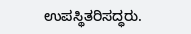ಉಪಸ್ಥಿತರಿಸದ್ಧರು.